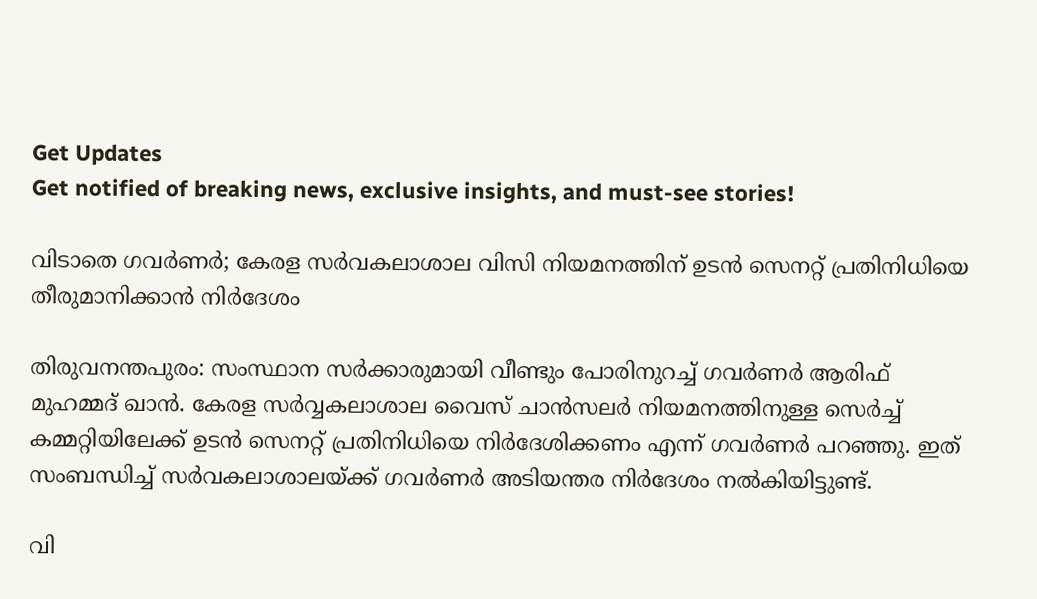Get Updates
Get notified of breaking news, exclusive insights, and must-see stories!

വിടാതെ ഗവര്‍ണര്‍; കേരള സര്‍വകലാശാല വിസി നിയമനത്തിന് ഉടന്‍ സെനറ്റ് പ്രതിനിധിയെ തീരുമാനിക്കാന്‍ നിര്‍ദേശം

തിരുവനന്തപുരം: സംസ്ഥാന സര്‍ക്കാരുമായി വീണ്ടും പോരിനുറച്ച് ഗവര്‍ണര്‍ ആരിഫ് മുഹമ്മദ് ഖാന്‍. കേരള സര്‍വ്വകലാശാല വൈസ് ചാന്‍സലര്‍ നിയമനത്തിനുള്ള സെര്‍ച്ച് കമ്മറ്റിയിലേക്ക് ഉടന്‍ സെനറ്റ് പ്രതിനിധിയെ നിര്‍ദേശിക്കണം എന്ന് ഗവര്‍ണര്‍ പറഞ്ഞു. ഇത് സംബന്ധിച്ച് സര്‍വകലാശാലയ്ക്ക് ഗവര്‍ണര്‍ അടിയന്തര നിര്‍ദേശം നല്‍കിയിട്ടുണ്ട്.

വി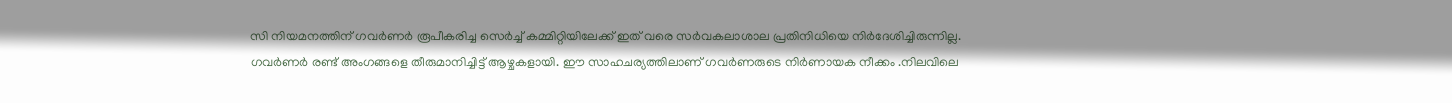സി നിയമനത്തിന് ഗവര്‍ണര്‍ രൂപീകരിച്ച സെര്‍ച്ച് കമ്മിറ്റിയിലേക്ക് ഇത് വരെ സര്‍വകലാശാല പ്രതിനിധിയെ നിര്‍ദേശിച്ചിരുന്നില്ല. ഗവര്‍ണര്‍ രണ്ട് അംഗങ്ങളെ തീരുമാനിച്ചിട്ട് ആഴ്ചകളായി. ഈ സാഹചര്യത്തിലാണ് ഗവര്‍ണരുടെ നിര്‍ണായക നീക്കം .നിലവിലെ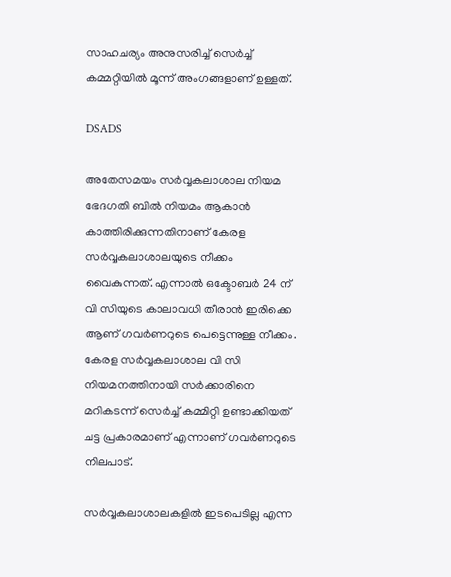സാഹചര്യം അനുസരിച്ച് സെര്‍ച്ച് കമ്മറ്റിയില്‍ മൂന്ന് അംഗങ്ങളാണ് ഉള്ളത്.

DSADS

അതേസമയം സര്‍വ്വകലാശാല നിയമ ഭേദഗതി ബില്‍ നിയമം ആകാന്‍ കാത്തിരിക്കുന്നതിനാണ് കേരള സര്‍വ്വകലാശാലയുടെ നീക്കം വൈകുന്നത്. എന്നാല്‍ ഒക്ടോബര്‍ 24 ന് വി സിയുടെ കാലാവധി തീരാന്‍ ഇരിക്കെ ആണ് ഗവര്‍ണറുടെ പെട്ടെന്നുള്ള നീക്കം. കേരള സര്‍വ്വകലാശാല വി സി നിയമനത്തിനായി സര്‍ക്കാരിനെ മറികടന്ന് സെര്‍ച്ച് കമ്മിറ്റി ഉണ്ടാക്കിയത് ചട്ട പ്രകാരമാണ് എന്നാണ് ഗവര്‍ണറുടെ നിലപാട്.

സര്‍വ്വകലാശാലകളില്‍ ഇടപെടില്ല എന്ന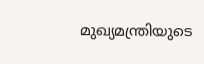മുഖ്യമന്ത്രിയുടെ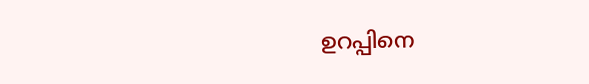ഉറപ്പിനെ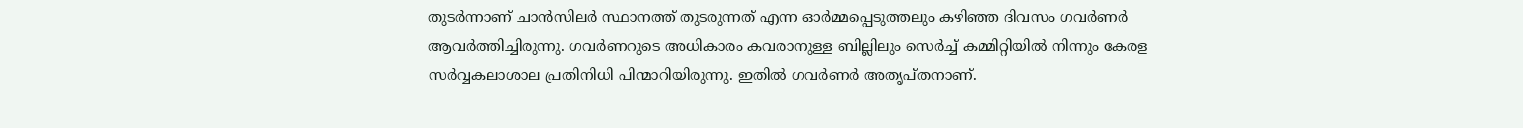തുടര്‍ന്നാണ് ചാന്‍സിലര്‍ സ്ഥാനത്ത് തുടരുന്നത് എന്ന ഓര്‍മ്മപ്പെടുത്തലും കഴിഞ്ഞ ദിവസം ഗവര്‍ണര്‍ ആവര്‍ത്തിച്ചിരുന്നു. ഗവര്‍ണറുടെ അധികാരം കവരാനുള്ള ബില്ലിലും സെര്‍ച്ച് കമ്മിറ്റിയില്‍ നിന്നും കേരള സര്‍വ്വകലാശാല പ്രതിനിധി പിന്മാറിയിരുന്നു. ഇതില്‍ ഗവര്‍ണര്‍ അതൃപ്തനാണ്.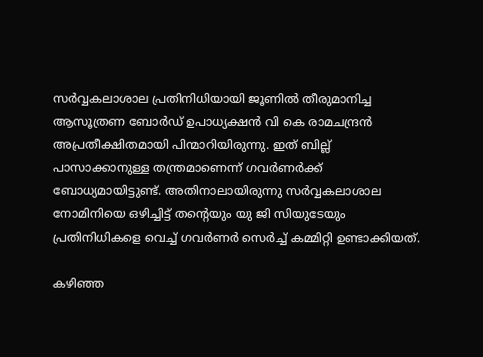സര്‍വ്വകലാശാല പ്രതിനിധിയായി ജൂണില്‍ തീരുമാനിച്ച ആസൂത്രണ ബോര്‍ഡ് ഉപാധ്യക്ഷന്‍ വി കെ രാമചന്ദ്രന്‍ അപ്രതീക്ഷിതമായി പിന്മാറിയിരുന്നു. ഇത് ബില്ല് പാസാക്കാനുള്ള തന്ത്രമാണെന്ന് ഗവര്‍ണര്‍ക്ക് ബോധ്യമായിട്ടുണ്ട്. അതിനാലായിരുന്നു സര്‍വ്വകലാശാല നോമിനിയെ ഒഴിച്ചിട്ട് തന്റെയും യു ജി സിയുടേയും പ്രതിനിധികളെ വെച്ച് ഗവര്‍ണര്‍ സെര്‍ച്ച് കമ്മിറ്റി ഉണ്ടാക്കിയത്.

കഴിഞ്ഞ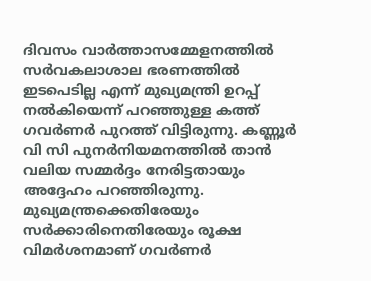ദിവസം വാര്‍ത്താസമ്മേളനത്തില്‍ സര്‍വകലാശാല ഭരണത്തില്‍ ഇടപെടില്ല എന്ന് മുഖ്യമന്ത്രി ഉറപ്പ് നല്‍കിയെന്ന് പറഞ്ഞുള്ള കത്ത് ഗവര്‍ണര്‍ പുറത്ത് വിട്ടിരുന്നു. കണ്ണൂര്‍ വി സി പുനര്‍നിയമനത്തില്‍ താന്‍ വലിയ സമ്മര്‍ദ്ദം നേരിട്ടതായും അദ്ദേഹം പറഞ്ഞിരുന്നു. മുഖ്യമന്ത്രക്കെതിരേയും സര്‍ക്കാരിനെതിരേയും രൂക്ഷ വിമര്‍ശനമാണ് ഗവര്‍ണര്‍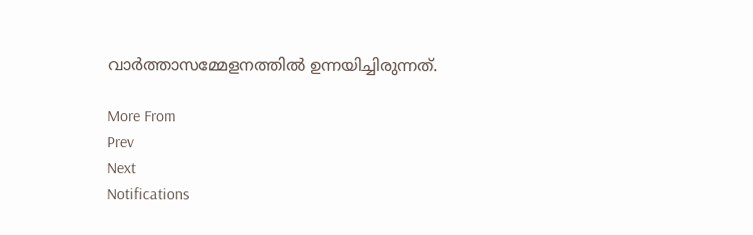വാര്‍ത്താസമ്മേളനത്തില്‍ ഉന്നയിച്ചിരുന്നത്.

More From
Prev
Next
Notifications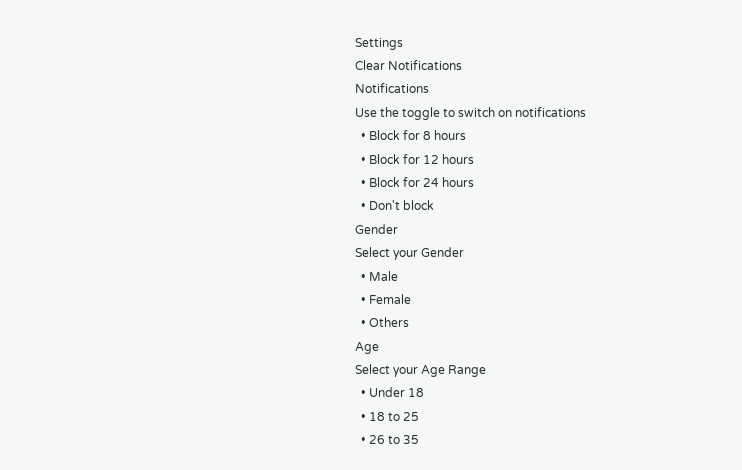Settings
Clear Notifications
Notifications
Use the toggle to switch on notifications
  • Block for 8 hours
  • Block for 12 hours
  • Block for 24 hours
  • Don't block
Gender
Select your Gender
  • Male
  • Female
  • Others
Age
Select your Age Range
  • Under 18
  • 18 to 25
  • 26 to 35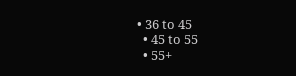• 36 to 45
  • 45 to 55
  • 55+